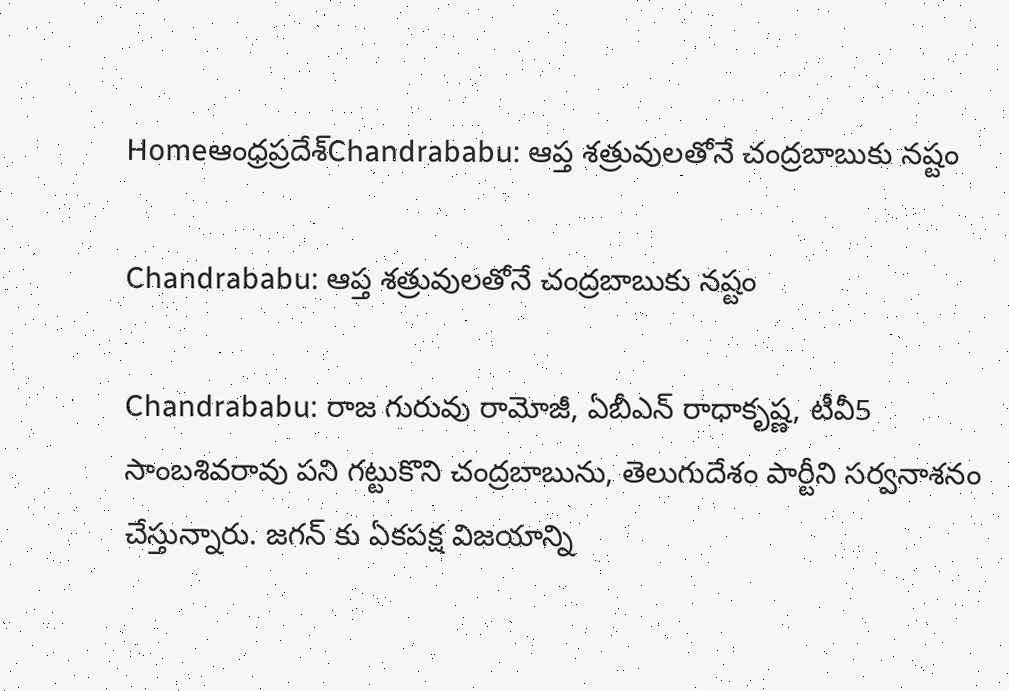Homeఆంధ్రప్రదేశ్‌Chandrababu: ఆప్త శత్రువులతోనే చంద్రబాబుకు నష్టం

Chandrababu: ఆప్త శత్రువులతోనే చంద్రబాబుకు నష్టం

Chandrababu: రాజ గురువు రామోజీ, ఏబీఎన్ రాధాకృష్ణ, టీవీ5 సాంబశివరావు పని గట్టుకొని చంద్రబాబును, తెలుగుదేశం పార్టీని సర్వనాశనం చేస్తున్నారు. జగన్ కు ఏకపక్ష విజయాన్ని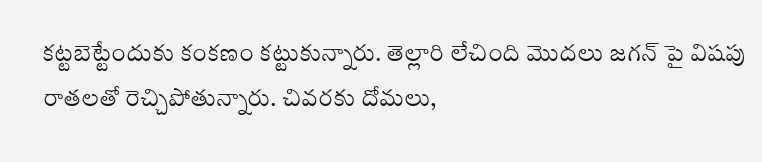కట్టబెట్టేందుకు కంకణం కట్టుకున్నారు. తెల్లారి లేచింది మొదలు జగన్ పై విషపు రాతలతో రెచ్చిపోతున్నారు. చివరకు దోమలు,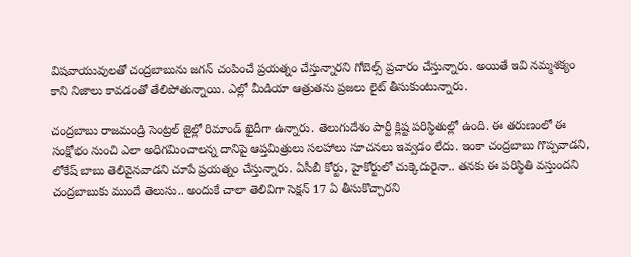విషవాయువులతో చంద్రబాబును జగన్ చంపించే ప్రయత్నం చేస్తున్నారని గోబెల్స్ ప్రచారం చేస్తున్నారు. అయితే ఇవి నమ్మశక్యం కాని నిజాలు కావడంతో తేలిపోతున్నాయి. ఎల్లో మీడియా ఆత్రుతను ప్రజలు లైట్ తీసుకుంటున్నారు.

చంద్రబాబు రాజమండ్రి సెంట్రల్ జైల్లో రిమాండ్ ఖైదీగా ఉన్నారు. తెలుగుదేశం పార్టీ క్లిష్ట పరిస్థితుల్లో ఉంది. ఈ తరుణంలో ఈ సంక్షోభం నుంచి ఎలా అధిగమించాలన్న దానిపై ఆప్తమిత్రులు సలహాలు సూచనలు ఇవ్వడం లేదు. ఇంకా చంద్రబాబు గొప్పవాడని, లోకేష్ బాబు తెలివైనవాడని చూపే ప్రయత్నం చేస్తున్నారు. ఏసీబీ కోర్టు, హైకోర్టులో చుక్కెదురైనా.. తనకు ఈ పరిస్థితి వస్తుందని చంద్రబాబుకు ముందే తెలుసు.. అందుకే చాలా తెలివిగా సెక్షన్ 17 ఏ తీసుకొచ్చారని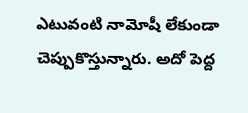ఎటువంటి నామోషీ లేకుండా చెప్పుకొస్తున్నారు. అదో పెద్ద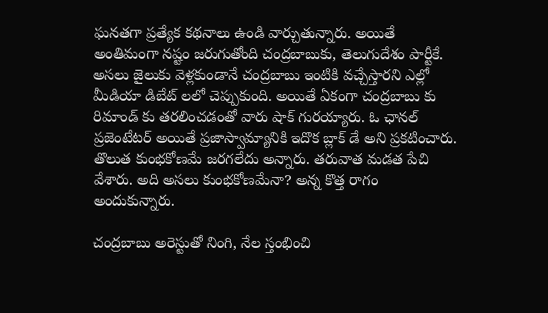ఘనతగా ప్రత్యేక కథనాలు ఉండి వార్చుతున్నారు. అయితే అంతిమంగా నష్టం జరుగుతోంది చంద్రబాబుకు, తెలుగుదేశం పార్టీకే. అసలు జైలుకు వెళ్లకుండానే చంద్రబాబు ఇంటికి వచ్చేస్తారని ఎల్లో మీడియా డిబేట్ లలో చెప్పుకుంది. అయితే ఏకంగా చంద్రబాబు కు రిమాండ్ కు తరలించడంతో వారు షాక్ గురయ్యారు. ఓ ఛానల్ ప్రజెంటేటర్ అయితే ప్రజాస్వామ్యానికి ఇదొక బ్లాక్ డే అని ప్రకటించారు. తొలుత కుంభకోణమే జరగలేదు అన్నారు. తరువాత మడత పేచి వేశారు. అది అసలు కుంభకోణమేనా? అన్న కొత్త రాగం అందుకున్నారు.

చంద్రబాబు అరెస్టుతో నింగి, నేల స్తంభించి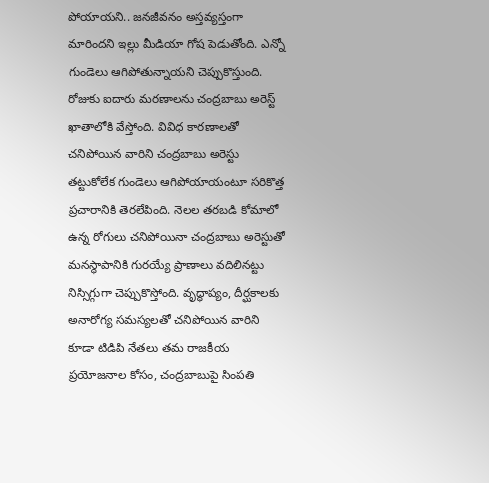పోయాయని.. జనజీవనం అస్తవ్యస్తంగా మారిందని ఇల్లు మీడియా గోష పెడుతోంది. ఎన్నో గుండెలు ఆగిపోతున్నాయని చెప్పుకొస్తుంది. రోజుకు ఐదారు మరణాలను చంద్రబాబు అరెస్ట్ ఖాతాలోకి వేస్తోంది. వివిధ కారణాలతో చనిపోయిన వారిని చంద్రబాబు అరెస్టు తట్టుకోలేక గుండెలు ఆగిపోయాయంటూ సరికొత్త ప్రచారానికి తెరలేపింది. నెలల తరబడి కోమాలో ఉన్న రోగులు చనిపోయినా చంద్రబాబు అరెస్టుతో మనస్థాపానికి గురయ్యే ప్రాణాలు వదిలినట్టు నిస్సిగ్గుగా చెప్పుకొస్తోంది. వృద్ధాప్యం, దీర్ఘకాలకు అనారోగ్య సమస్యలతో చనిపోయిన వారిని కూడా టిడిపి నేతలు తమ రాజకీయ ప్రయోజనాల కోసం, చంద్రబాబుపై సింపతి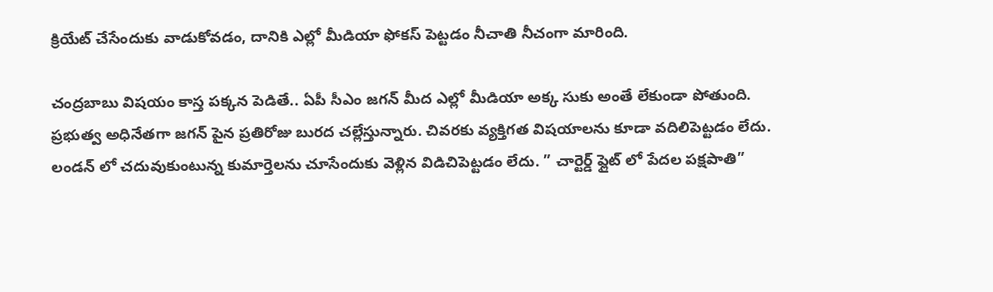క్రియేట్ చేసేందుకు వాడుకోవడం, దానికి ఎల్లో మీడియా ఫోకస్ పెట్టడం నీచాతి నీచంగా మారింది.

చంద్రబాబు విషయం కాస్త పక్కన పెడితే.. ఏపీ సీఎం జగన్ మీద ఎల్లో మీడియా అక్క సుకు అంతే లేకుండా పోతుంది. ప్రభుత్వ అధినేతగా జగన్ పైన ప్రతిరోజు బురద చల్లేస్తున్నారు. చివరకు వ్యక్తిగత విషయాలను కూడా వదిలిపెట్టడం లేదు. లండన్ లో చదువుకుంటున్న కుమార్తెలను చూసేందుకు వెళ్లిన విడిచిపెట్టడం లేదు. ” చార్టెర్డ్ ఫ్లైట్ లో పేదల పక్షపాతి”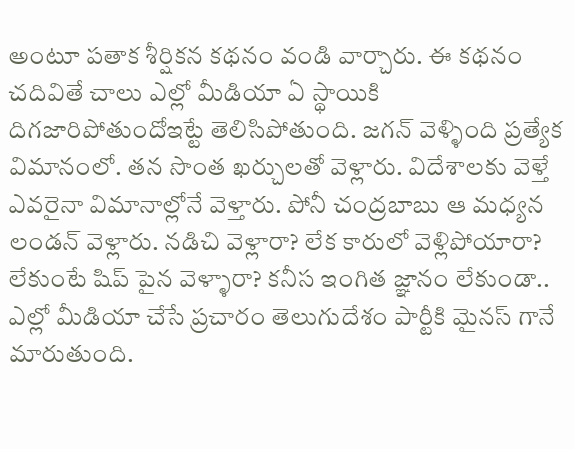అంటూ పతాక శీర్షికన కథనం వండి వార్చారు. ఈ కథనం చదివితే చాలు ఎల్లో మీడియా ఏ స్థాయికి దిగజారిపోతుందోఇట్టే తెలిసిపోతుంది. జగన్ వెళ్ళింది ప్రత్యేక విమానంలో. తన సొంత ఖర్చులతో వెళ్లారు. విదేశాలకు వెళ్తే ఎవరైనా విమానాల్లోనే వెళ్తారు. పోనీ చంద్రబాబు ఆ మధ్యన లండన్ వెళ్లారు. నడిచి వెళ్లారా? లేక కారులో వెళ్లిపోయారా? లేకుంటే షిప్ పైన వెళ్ళారా? కనీస ఇంగిత జ్ఞానం లేకుండా.. ఎల్లో మీడియా చేసే ప్రచారం తెలుగుదేశం పార్టీకి మైనస్ గానే మారుతుంది.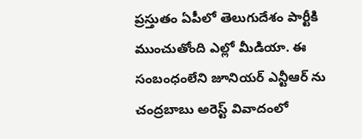ప్రస్తుతం ఏపీలో తెలుగుదేశం పార్టీకి ముంచుతోంది ఎల్లో మీడియా. ఈ సంబంధంలేని జూనియర్ ఎన్టీఆర్ ను చంద్రబాబు అరెస్ట్ వివాదంలో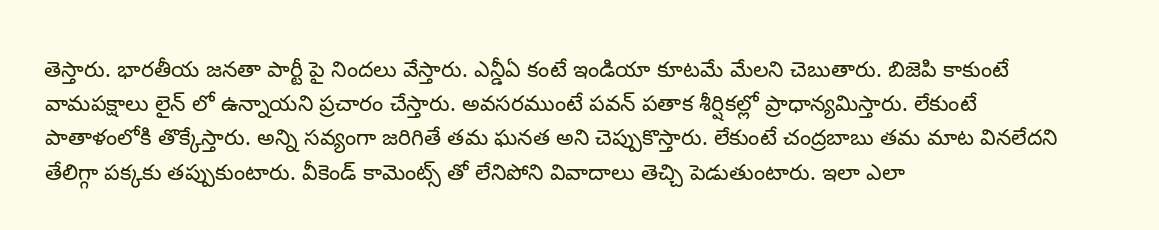తెస్తారు. భారతీయ జనతా పార్టీ పై నిందలు వేస్తారు. ఎన్డీఏ కంటే ఇండియా కూటమే మేలని చెబుతారు. బిజెపి కాకుంటే వామపక్షాలు లైన్ లో ఉన్నాయని ప్రచారం చేస్తారు. అవసరముంటే పవన్ పతాక శీర్షికల్లో ప్రాధాన్యమిస్తారు. లేకుంటే పాతాళంలోకి తొక్కేస్తారు. అన్ని సవ్యంగా జరిగితే తమ ఘనత అని చెప్పుకొస్తారు. లేకుంటే చంద్రబాబు తమ మాట వినలేదని తేలిగ్గా పక్కకు తప్పుకుంటారు. వీకెండ్ కామెంట్స్ తో లేనిపోని వివాదాలు తెచ్చి పెడుతుంటారు. ఇలా ఎలా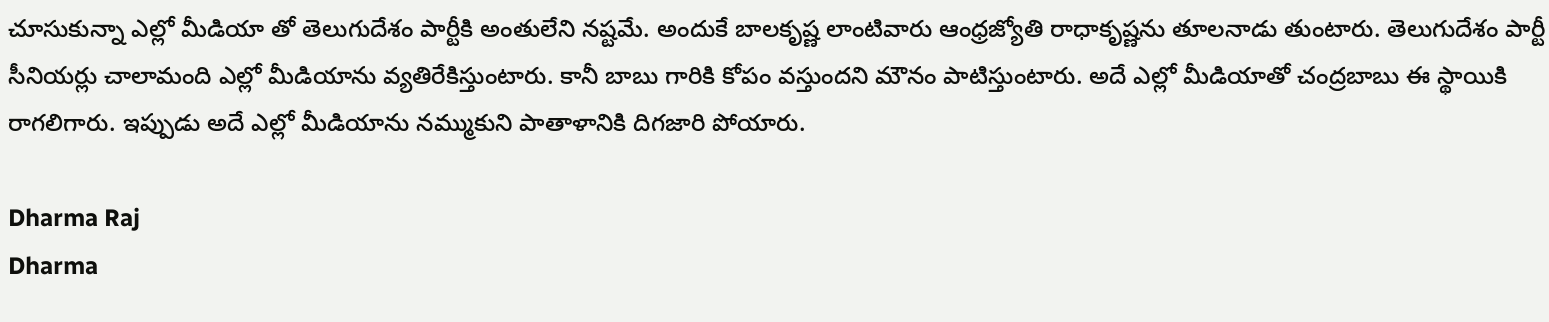చూసుకున్నా ఎల్లో మీడియా తో తెలుగుదేశం పార్టీకి అంతులేని నష్టమే. అందుకే బాలకృష్ణ లాంటివారు ఆంధ్రజ్యోతి రాధాకృష్ణను తూలనాడు తుంటారు. తెలుగుదేశం పార్టీ సీనియర్లు చాలామంది ఎల్లో మీడియాను వ్యతిరేకిస్తుంటారు. కానీ బాబు గారికి కోపం వస్తుందని మౌనం పాటిస్తుంటారు. అదే ఎల్లో మీడియాతో చంద్రబాబు ఈ స్థాయికి రాగలిగారు. ఇప్పుడు అదే ఎల్లో మీడియాను నమ్ముకుని పాతాళానికి దిగజారి పోయారు.

Dharma Raj
Dharma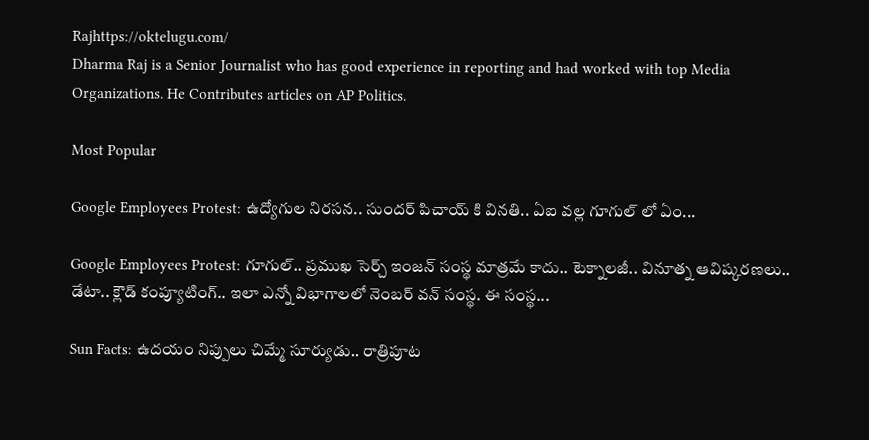Rajhttps://oktelugu.com/
Dharma Raj is a Senior Journalist who has good experience in reporting and had worked with top Media Organizations. He Contributes articles on AP Politics.

Most Popular

Google Employees Protest: ఉద్యోగుల నిరసన.. సుందర్ పిచాయ్ కి వినతి.. ఏఐ వల్ల గూగుల్ లో ఏం...

Google Employees Protest: గూగుల్.. ప్రముఖ సెర్చ్ ఇంజన్ సంస్థ మాత్రమే కాదు.. టెక్నాలజీ.. వినూత్న ఆవిష్కరణలు.. డేటా.. క్లౌడ్ కంప్యూటింగ్.. ఇలా ఎన్నో విభాగాలలో నెంబర్ వన్ సంస్థ. ఈ సంస్థ...

Sun Facts: ఉదయం నిప్పులు చిమ్మే సూర్యుడు.. రాత్రిపూట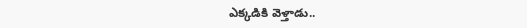ఎక్కడికి వెళ్తాడు..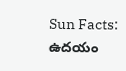Sun Facts: ఉదయం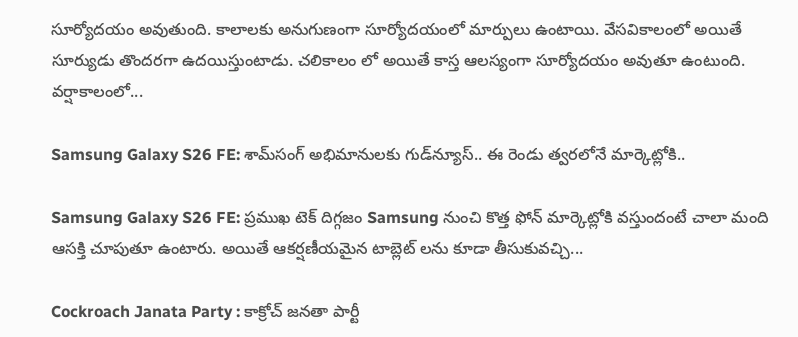సూర్యోదయం అవుతుంది. కాలాలకు అనుగుణంగా సూర్యోదయంలో మార్పులు ఉంటాయి. వేసవికాలంలో అయితే సూర్యుడు తొందరగా ఉదయిస్తుంటాడు. చలికాలం లో అయితే కాస్త ఆలస్యంగా సూర్యోదయం అవుతూ ఉంటుంది. వర్షాకాలంలో...

Samsung Galaxy S26 FE: శామ్‌సంగ్ అభిమానులకు గుడ్‌న్యూస్.. ఈ రెండు త్వరలోనే మార్కెట్లోకి..

Samsung Galaxy S26 FE: ప్రముఖ టెక్ దిగ్గజం Samsung నుంచి కొత్త ఫోన్ మార్కెట్లోకి వస్తుందంటే చాలా మంది ఆసక్తి చూపుతూ ఉంటారు. అయితే ఆకర్షణీయమైన టాబ్లెట్ లను కూడా తీసుకువచ్చి...

Cockroach Janata Party : కాక్రోచ్ జనతా పార్టీ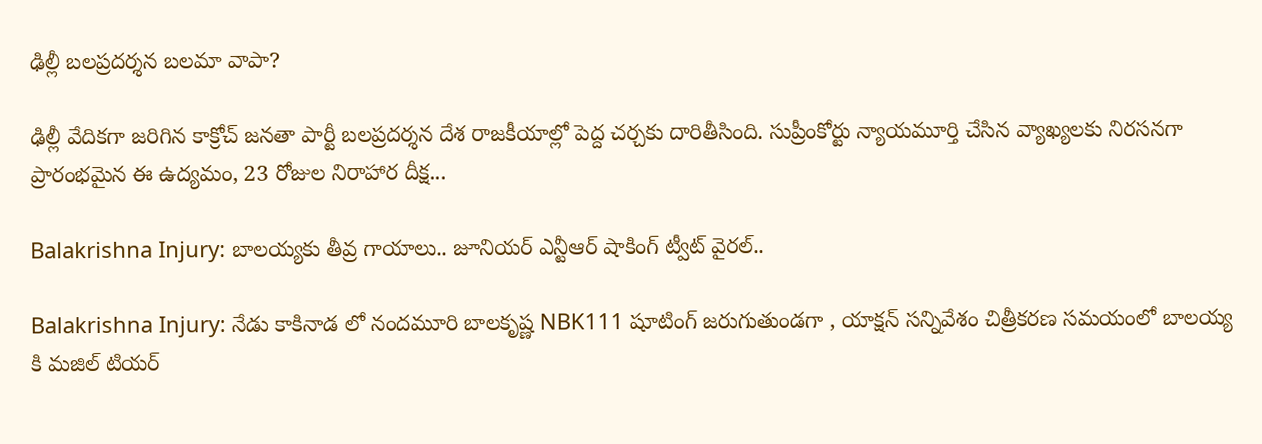ఢిల్లీ బలప్రదర్శన బలమా వాపా?

ఢిల్లీ వేదికగా జరిగిన కాక్రోచ్ జనతా పార్టీ బలప్రదర్శన దేశ రాజకీయాల్లో పెద్ద చర్చకు దారితీసింది. సుప్రీంకోర్టు న్యాయమూర్తి చేసిన వ్యాఖ్యలకు నిరసనగా ప్రారంభమైన ఈ ఉద్యమం, 23 రోజుల నిరాహార దీక్ష...

Balakrishna Injury: బాలయ్యకు తీవ్ర గాయాలు.. జూనియర్ ఎన్టీఆర్ షాకింగ్ ట్వీట్ వైరల్..

Balakrishna Injury: నేడు కాకినాడ లో నందమూరి బాలకృష్ణ NBK111 షూటింగ్ జరుగుతుండగా , యాక్షన్ సన్నివేశం చిత్రీకరణ సమయంలో బాలయ్య కి మజిల్ టియర్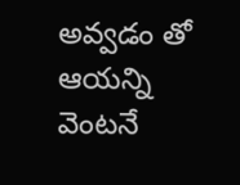అవ్వడం తో ఆయన్ని వెంటనే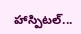హాస్పిటల్...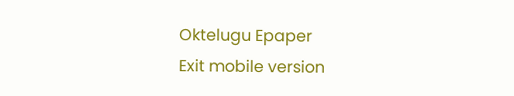Oktelugu Epaper
Exit mobile version